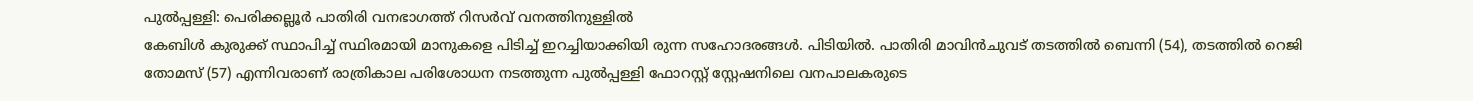പുൽപ്പള്ളി: പെരിക്കല്ലൂർ പാതിരി വനഭാഗത്ത് റിസർവ് വനത്തിനുള്ളിൽ
കേബിൾ കുരുക്ക് സ്ഥാപിച്ച് സ്ഥിരമായി മാനുകളെ പിടിച്ച് ഇറച്ചിയാക്കിയി രുന്ന സഹോദരങ്ങൾ. പിടിയിൽ. പാതിരി മാവിൻചുവട് തടത്തിൽ ബെന്നി (54), തടത്തിൽ റെജി തോമസ് (57) എന്നിവരാണ് രാത്രികാല പരിശോധന നടത്തുന്ന പുൽപ്പള്ളി ഫോറസ്റ്റ് സ്റ്റേഷനിലെ വനപാലകരുടെ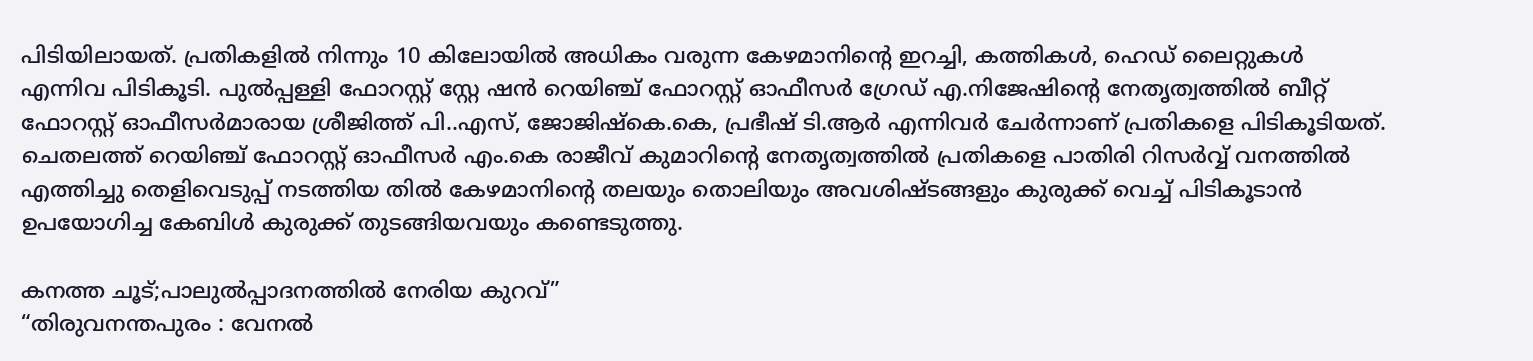പിടിയിലായത്. പ്രതികളിൽ നിന്നും 10 കിലോയിൽ അധികം വരുന്ന കേഴമാനിൻ്റെ ഇറച്ചി, കത്തികൾ, ഹെഡ് ലൈറ്റുകൾ എന്നിവ പിടികൂടി. പുൽപ്പള്ളി ഫോറസ്റ്റ് സ്റ്റേ ഷൻ റെയിഞ്ച് ഫോറസ്റ്റ് ഓഫീസർ ഗ്രേഡ് എ.നിജേഷിൻ്റെ നേതൃത്വത്തിൽ ബീറ്റ് ഫോറസ്റ്റ് ഓഫീസർമാരായ ശ്രീജിത്ത് പി..എസ്, ജോജിഷ്കെ.കെ, പ്രഭീഷ് ടി.ആർ എന്നിവർ ചേർന്നാണ് പ്രതികളെ പിടികൂടിയത്. ചെതലത്ത് റെയിഞ്ച് ഫോറസ്റ്റ് ഓഫീസർ എം.കെ രാജീവ് കുമാറിൻ്റെ നേതൃത്വത്തിൽ പ്രതികളെ പാതിരി റിസർവ്വ് വനത്തിൽ എത്തിച്ചു തെളിവെടുപ്പ് നടത്തിയ തിൽ കേഴമാനിന്റെ തലയും തൊലിയും അവശിഷ്ടങ്ങളും കുരുക്ക് വെച്ച് പിടികൂടാൻ ഉപയോഗിച്ച കേബിൾ കുരുക്ക് തുടങ്ങിയവയും കണ്ടെടുത്തു.

കനത്ത ചൂട്;പാലുൽപ്പാദനത്തിൽ നേരിയ കുറവ്”
“തിരുവനന്തപുരം : വേനൽ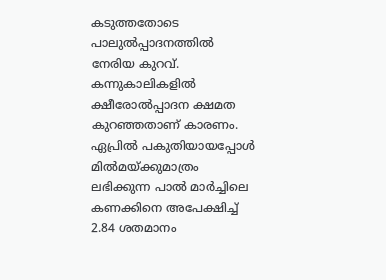കടുത്തതോടെ പാലുൽപ്പാദനത്തിൽ നേരിയ കുറവ്. കന്നുകാലികളിൽ ക്ഷീരോൽപ്പാദന ക്ഷമത കുറഞ്ഞതാണ് കാരണം. ഏപ്രിൽ പകുതിയായപ്പോൾ മിൽമയ്ക്കുമാത്രം ലഭിക്കുന്ന പാൽ മാർച്ചിലെ കണക്കിനെ അപേക്ഷിച്ച് 2.84 ശതമാനം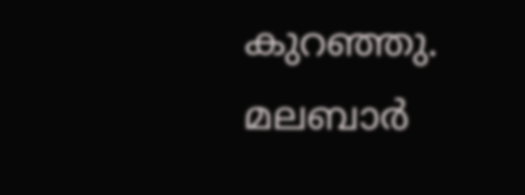കുറഞ്ഞു. മലബാർ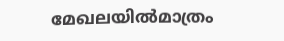മേഖലയിൽമാത്രം